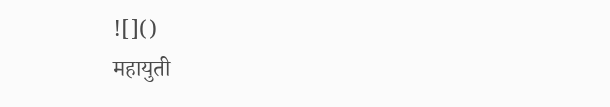![]()
महायुती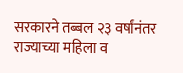सरकारने तब्बल २३ वर्षांनंतर राज्याच्या महिला व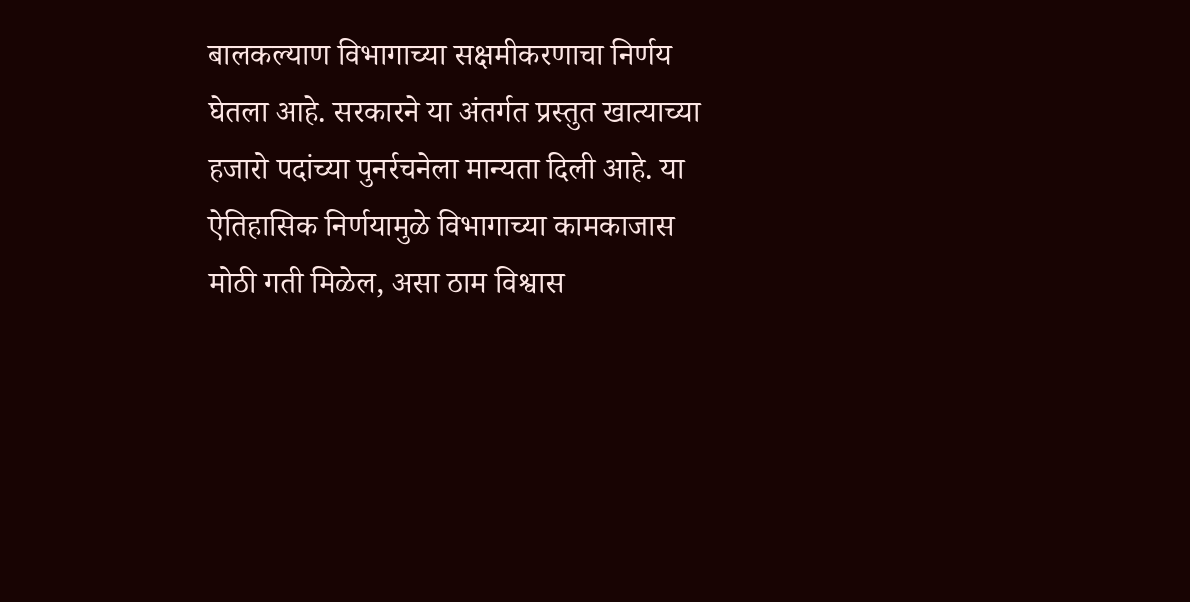बालकल्याण विभागाच्या सक्षमीकरणाचा निर्णय घेतला आहे. सरकारने या अंतर्गत प्रस्तुत खात्याच्या हजारो पदांच्या पुनर्रचनेला मान्यता दिली आहे. या ऐतिहासिक निर्णयामुळे विभागाच्या कामकाजास मोठी गती मिळेल, असा ठाम विश्वास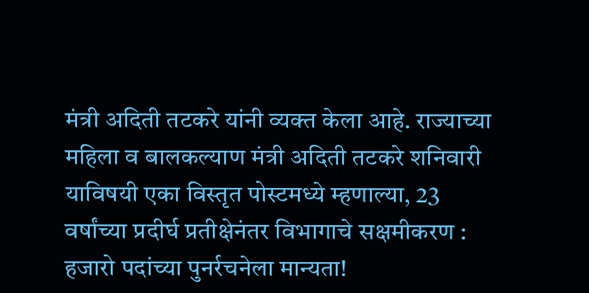मंत्री अदिती तटकरे यांनी व्यक्त केला आहे. राज्याच्या महिला व बालकल्याण मंत्री अदिती तटकरे शनिवारी याविषयी एका विस्तृत पोस्टमध्ये म्हणाल्या, 23 वर्षांच्या प्रदीर्घ प्रतीक्षेनंतर विभागाचे सक्षमीकरण : हजारो पदांच्या पुनर्रचनेला मान्यता!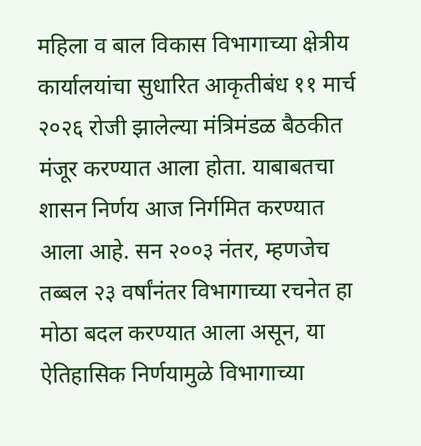महिला व बाल विकास विभागाच्या क्षेत्रीय कार्यालयांचा सुधारित आकृतीबंध ११ मार्च २०२६ रोजी झालेल्या मंत्रिमंडळ बैठकीत मंजूर करण्यात आला होता. याबाबतचा शासन निर्णय आज निर्गमित करण्यात आला आहे. सन २००३ नंतर, म्हणजेच तब्बल २३ वर्षांनंतर विभागाच्या रचनेत हा मोठा बदल करण्यात आला असून, या ऐतिहासिक निर्णयामुळे विभागाच्या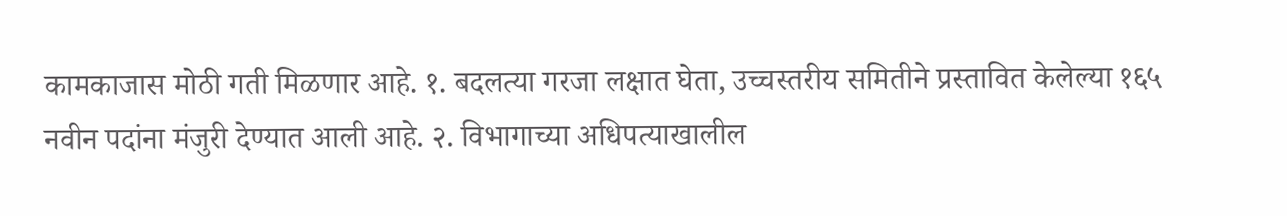कामकाजास मोठी गती मिळणार आहे. १. बदलत्या गरजा लक्षात घेता, उच्चस्तरीय समितीने प्रस्तावित केलेल्या १६५ नवीन पदांना मंजुरी देण्यात आली आहे. २. विभागाच्या अधिपत्याखालील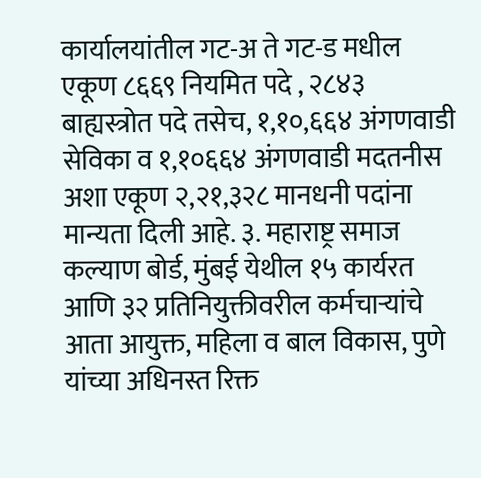कार्यालयांतील गट-अ ते गट-ड मधील एकूण ८६६९ नियमित पदे , २८४३ बाह्यस्त्रोत पदे तसेच, १,१०,६६४ अंगणवाडी सेविका व १,१०६६४ अंगणवाडी मदतनीस अशा एकूण २,२१,३२८ मानधनी पदांना मान्यता दिली आहे. ३. महाराष्ट्र समाज कल्याण बोर्ड, मुंबई येथील १५ कार्यरत आणि ३२ प्रतिनियुक्तीवरील कर्मचाऱ्यांचे आता आयुक्त, महिला व बाल विकास, पुणे यांच्या अधिनस्त रिक्त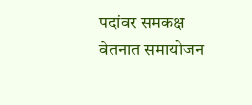पदांवर समकक्ष वेतनात समायोजन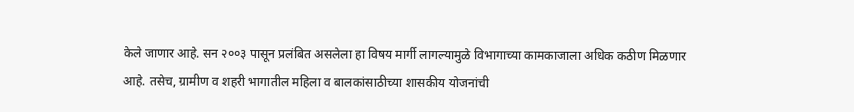केले जाणार आहे. सन २००३ पासून प्रलंबित असलेला हा विषय मार्गी लागल्यामुळे विभागाच्या कामकाजाला अधिक कठीण मिळणार आहे. तसेच, ग्रामीण व शहरी भागातील महिला व बालकांसाठीच्या शासकीय योजनांची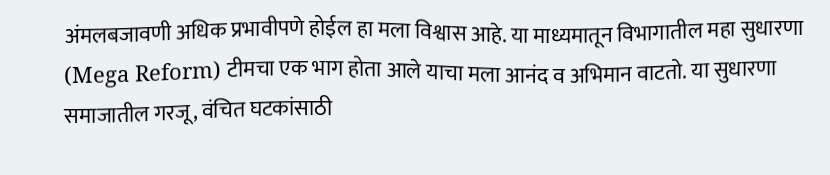अंमलबजावणी अधिक प्रभावीपणे होईल हा मला विश्वास आहे. या माध्यमातून विभागातील महा सुधारणा (Mega Reform) टीमचा एक भाग होता आले याचा मला आनंद व अभिमान वाटतो. या सुधारणा समाजातील गरजू, वंचित घटकांसाठी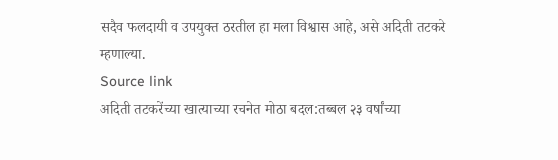सदैव फलदायी व उपयुक्त ठरतील हा मला विश्वास आहे, असे अदिती तटकरे म्हणाल्या.
Source link
अदिती तटकरेंच्या खात्याच्या रचनेत मोठा बदल:तब्बल २३ वर्षांच्या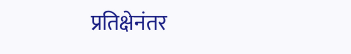प्रतिक्षेनंतर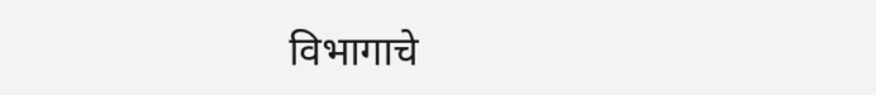विभागाचे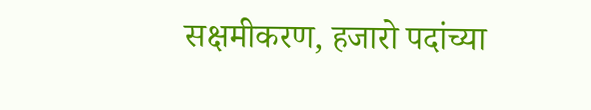सक्षमीकरण, हजारो पदांच्या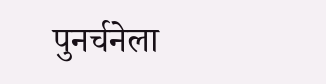पुनर्चनेला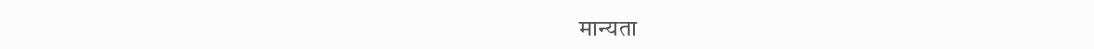मान्यता